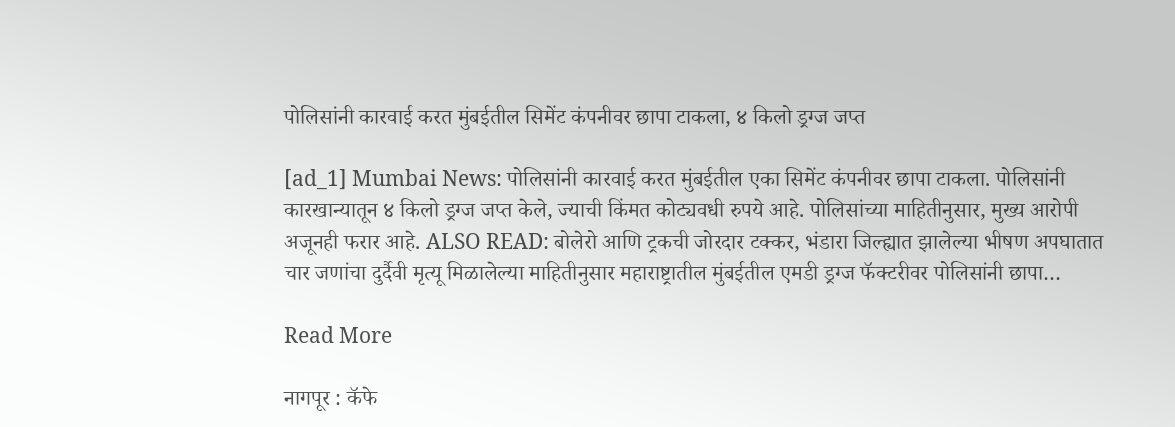पोलिसांनी कारवाई करत मुंबईतील सिमेंट कंपनीवर छापा टाकला, ४ किलो ड्रग्ज जप्त

[ad_1] Mumbai News: पोलिसांनी कारवाई करत मुंबईतील एका सिमेंट कंपनीवर छापा टाकला. पोलिसांनी कारखान्यातून ४ किलो ड्रग्ज जप्त केले, ज्याची किंमत कोट्यवधी रुपये आहे. पोलिसांच्या माहितीनुसार, मुख्य आरोपी अजूनही फरार आहे. ALSO READ: बोलेरो आणि ट्रकची जोरदार टक्कर, भंडारा जिल्ह्यात झालेल्या भीषण अपघातात चार जणांचा दुर्दैवी मृत्यू मिळालेल्या माहितीनुसार महाराष्ट्रातील मुंबईतील एमडी ड्रग्ज फॅक्टरीवर पोलिसांनी छापा…

Read More

नागपूर : कॅफे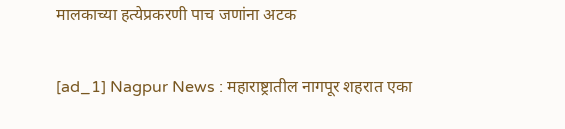मालकाच्या हत्येप्रकरणी पाच जणांना अटक

[ad_1] Nagpur News : महाराष्ट्रातील नागपूर शहरात एका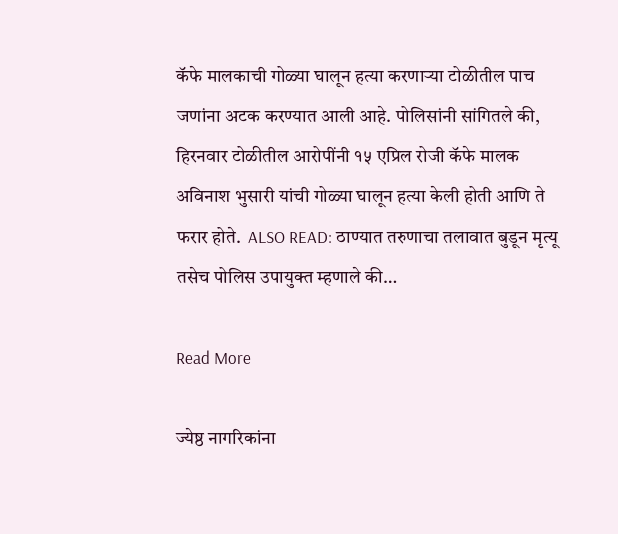कॅफे मालकाची गोळ्या घालून हत्या करणाऱ्या टोळीतील पाच जणांना अटक करण्यात आली आहे. पोलिसांनी सांगितले की, हिरनवार टोळीतील आरोपींनी १५ एप्रिल रोजी कॅफे मालक अविनाश भुसारी यांची गोळ्या घालून हत्या केली होती आणि ते फरार होते.  ALSO READ: ठाण्यात तरुणाचा तलावात बुडून मृत्यू तसेच पोलिस उपायुक्त म्हणाले की…

Read More

ज्येष्ठ नागरिकांना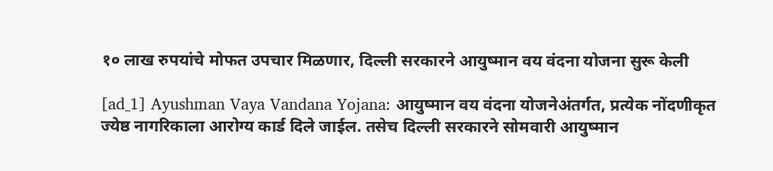१० लाख रुपयांचे मोफत उपचार मिळणार, दिल्ली सरकारने आयुष्मान वय वंदना योजना सुरू केली

[ad_1] Ayushman Vaya Vandana Yojana: आयुष्मान वय वंदना योजनेअंतर्गत, प्रत्येक नोंदणीकृत ज्येष्ठ नागरिकाला आरोग्य कार्ड दिले जाईल. तसेच दिल्ली सरकारने सोमवारी आयुष्मान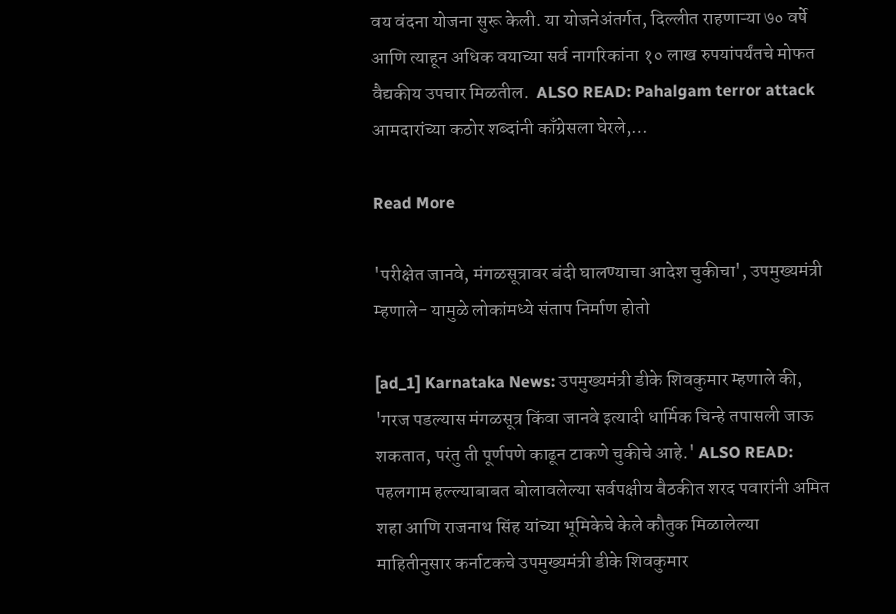वय वंदना योजना सुरू केली. या योजनेअंतर्गत, दिल्लीत राहणाऱ्या ७० वर्षे आणि त्याहून अधिक वयाच्या सर्व नागरिकांना १० लाख रुपयांपर्यंतचे मोफत वैद्यकीय उपचार मिळतील.  ALSO READ: Pahalgam terror attack आमदारांच्या कठोर शब्दांनी काँग्रेसला घेरले,…

Read More

'परीक्षेत जानवे, मंगळसूत्रावर बंदी घालण्याचा आदेश चुकीचा', उपमुख्यमंत्री म्हणाले- यामुळे लोकांमध्ये संताप निर्माण होतो

[ad_1] Karnataka News: उपमुख्यमंत्री डीके शिवकुमार म्हणाले की, 'गरज पडल्यास मंगळसूत्र किंवा जानवे इत्यादी धार्मिक चिन्हे तपासली जाऊ शकतात, परंतु ती पूर्णपणे काढून टाकणे चुकीचे आहे.' ALSO READ: पहलगाम हल्ल्याबाबत बोलावलेल्या सर्वपक्षीय बैठकीत शरद पवारांनी अमित शहा आणि राजनाथ सिंह यांच्या भूमिकेचे केले कौतुक मिळालेल्या माहितीनुसार कर्नाटकचे उपमुख्यमंत्री डीके शिवकुमार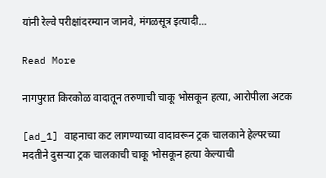यांनी रेल्वे परीक्षांदरम्यान जानवे, मंगळसूत्र इत्यादी…

Read More

नागपुरात किरकोळ वादातून तरुणाची चाकू भोसकून हत्या, आरोपीला अटक

[ad_1] वाहनाचा कट लागण्याच्या वादावरून ट्रक चालकाने हेल्परच्या मदतीने दुसऱ्या ट्रक चालकाची चाकू भोसकून हत्या केल्याची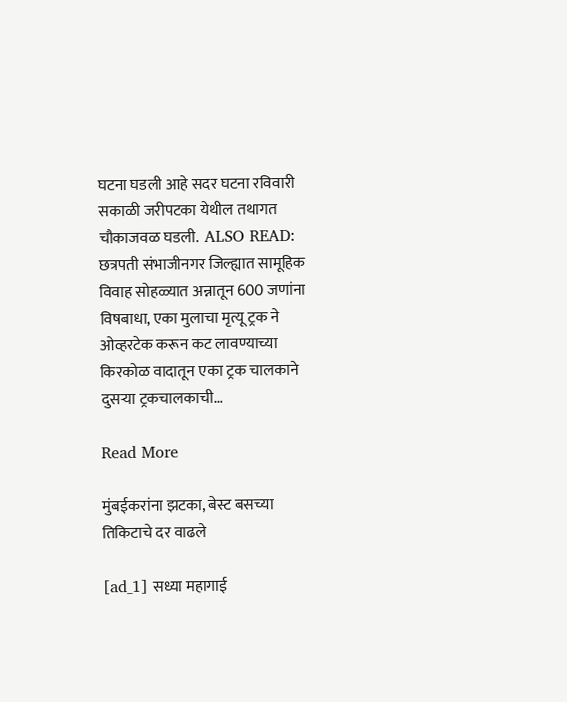घटना घडली आहे सदर घटना रविवारी सकाळी जरीपटका येथील तथागत चौकाजवळ घडली.  ALSO READ: छत्रपती संभाजीनगर जिल्ह्यात सामूहिक विवाह सोहळ्यात अन्नातून 600 जणांना विषबाधा, एका मुलाचा मृत्यू ट्रक ने ओव्हरटेक करून कट लावण्याच्या किरकोळ वादातून एका ट्रक चालकाने दुसऱ्या ट्रकचालकाची…

Read More

मुंबईकरांना झटका, बेस्ट बसच्या तिकिटाचे दर वाढले

[ad_1] सध्या महागाई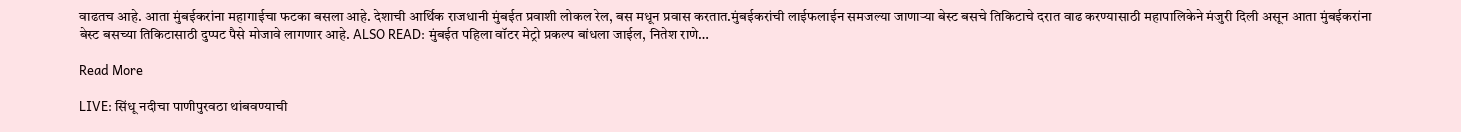वाढतच आहे. आता मुंबईकरांना महागाईचा फटका बसला आहे. देशाची आर्थिक राजधानी मुंबईत प्रवाशी लोकल रेल, बस मधून प्रवास करतात.मुंबईकरांची लाईफलाईन समजल्या जाणाऱ्या बेस्ट बसचे तिकिटाचे दरात वाढ करण्यासाठी महापालिकेने मंजुरी दिली असून आता मुंबईकरांना बेस्ट बसच्या तिकिटासाठी दुप्पट पैसे मोजावे लागणार आहे. ALSO READ: मुंबईत पहिला वॉटर मेट्रो प्रकल्प बांधला जाईल, नितेश राणे…

Read More

LIVE: सिंधू नदीचा पाणीपुरवठा थांबवण्याची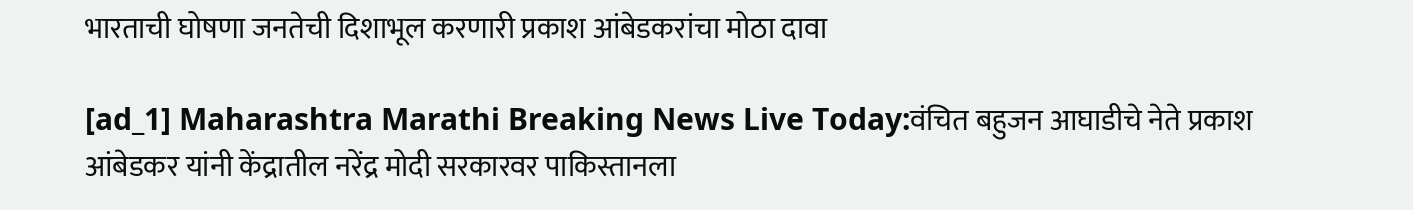भारताची घोषणा जनतेची दिशाभूल करणारी प्रकाश आंबेडकरांचा मोठा दावा

[ad_1] Maharashtra Marathi Breaking News Live Today:वंचित बहुजन आघाडीचे नेते प्रकाश आंबेडकर यांनी केंद्रातील नरेंद्र मोदी सरकारवर पाकिस्तानला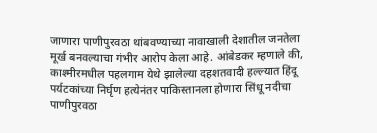जाणारा पाणीपुरवठा थांबवण्याच्या नावाखाली देशातील जनतेला मूर्ख बनवल्याचा गंभीर आरोप केला आहे. आंबेडकर म्हणाले की, काश्मीरमधील पहलगाम येथे झालेल्या दहशतवादी हल्ल्यात हिंदू पर्यटकांच्या निर्घृण हत्येनंतर पाकिस्तानला होणारा सिंधू नदीचा पाणीपुरवठा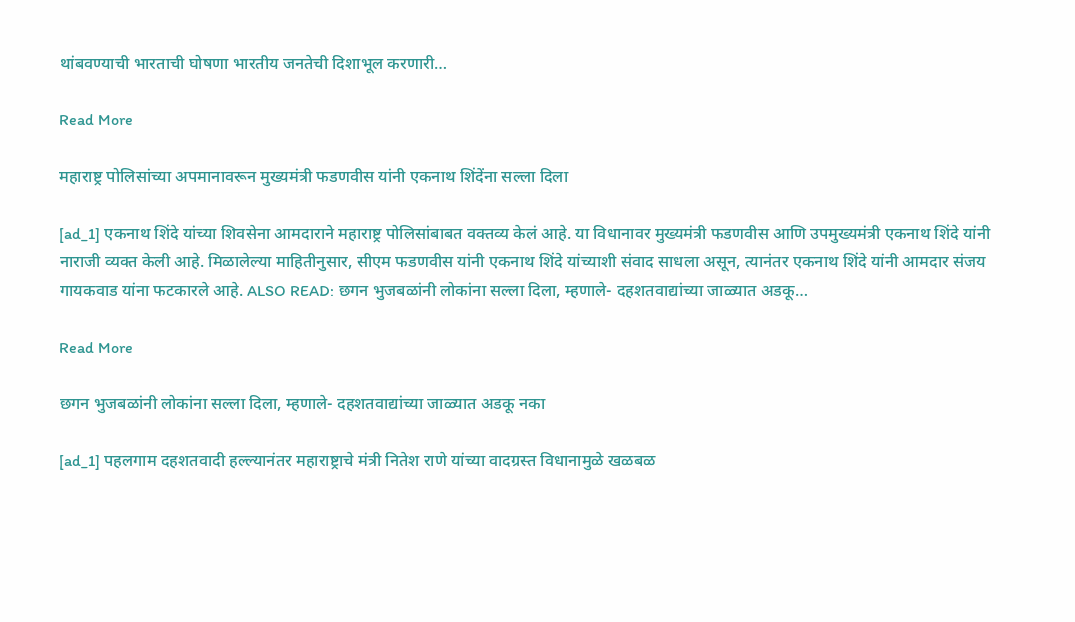थांबवण्याची भारताची घोषणा भारतीय जनतेची दिशाभूल करणारी…

Read More

महाराष्ट्र पोलिसांच्या अपमानावरून मुख्यमंत्री फडणवीस यांनी एकनाथ शिंदेंना सल्ला दिला

[ad_1] एकनाथ शिंदे यांच्या शिवसेना आमदाराने महाराष्ट्र पोलिसांबाबत वक्तव्य केलं आहे. या विधानावर मुख्यमंत्री फडणवीस आणि उपमुख्यमंत्री एकनाथ शिंदे यांनी नाराजी व्यक्त केली आहे. मिळालेल्या माहितीनुसार, सीएम फडणवीस यांनी एकनाथ शिंदे यांच्याशी संवाद साधला असून, त्यानंतर एकनाथ शिंदे यांनी आमदार संजय गायकवाड यांना फटकारले आहे. ALSO READ: छगन भुजबळांनी लोकांना सल्ला दिला, म्हणाले- दहशतवाद्यांच्या जाळ्यात अडकू…

Read More

छगन भुजबळांनी लोकांना सल्ला दिला, म्हणाले- दहशतवाद्यांच्या जाळ्यात अडकू नका

[ad_1] पहलगाम दहशतवादी हल्ल्यानंतर महाराष्ट्राचे मंत्री नितेश राणे यांच्या वादग्रस्त विधानामुळे खळबळ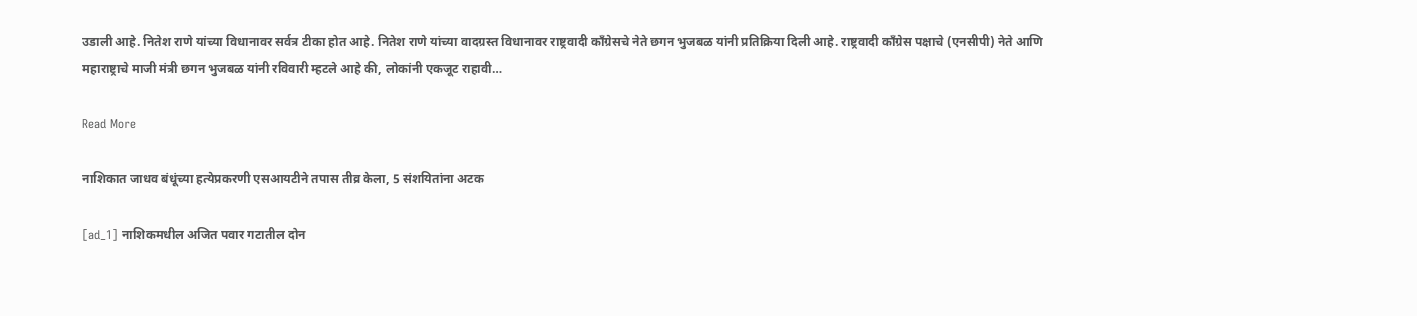उडाली आहे. नितेश राणे यांच्या विधानावर सर्वत्र टीका होत आहे. नितेश राणे यांच्या वादग्रस्त विधानावर राष्ट्रवादी काँग्रेसचे नेते छगन भुजबळ यांनी प्रतिक्रिया दिली आहे. राष्ट्रवादी काँग्रेस पक्षाचे (एनसीपी) नेते आणि महाराष्ट्राचे माजी मंत्री छगन भुजबळ यांनी रविवारी म्हटले आहे की, लोकांनी एकजूट राहावी…

Read More

नाशिकात जाधव बंधूंच्या हत्येप्रकरणी एसआयटीने तपास तीव्र केला, 5 संशयितांना अटक

[ad_1] नाशिकमधील अजित पवार गटातील दोन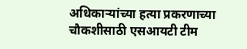अधिकाऱ्यांच्या हत्या प्रकरणाच्या चौकशीसाठी एसआयटी टीम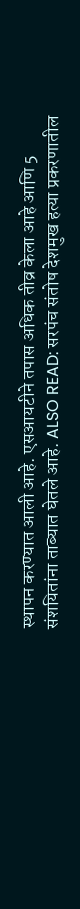स्थापन करण्यात आली आहे. एसआयटीने तपास अधिक तीव्र केला आहे आणि 5 संशयितांना ताब्यात घेतले आहे. ALSO READ: सरपंच संतोष देशमुख हत्या प्रकरणातील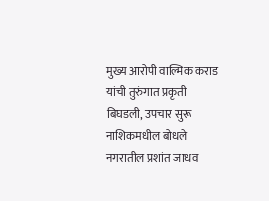मुख्य आरोपी वाल्मिक कराड यांची तुरुंगात प्रकृती बिघडली, उपचार सुरू नाशिकमधील बोधले नगरातील प्रशांत जाधव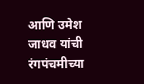आणि उमेश जाधव यांची रंगपंचमीच्या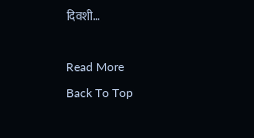दिवशी…

Read More
Back To Top